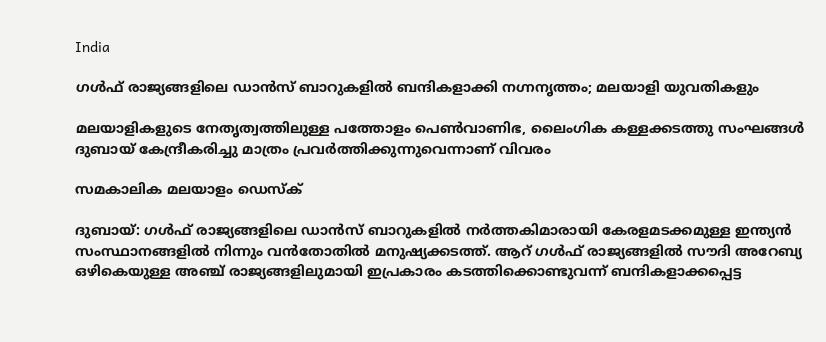India

ഗള്‍ഫ് രാജ്യങ്ങളിലെ ഡാന്‍സ് ബാറുകളില്‍ ബന്ദികളാക്കി നഗ്നനൃത്തം; മലയാളി യുവതികളും

മലയാളികളുടെ നേതൃത്വത്തിലുള്ള പത്തോളം പെണ്‍വാണിഭ, ലൈംഗിക കള്ളക്കടത്തു സംഘങ്ങള്‍ ദുബായ് കേന്ദ്രീകരിച്ചു മാത്രം പ്രവര്‍ത്തിക്കുന്നുവെന്നാണ് വിവരം

സമകാലിക മലയാളം ഡെസ്ക്

ദുബായ്: ഗള്‍ഫ് രാജ്യങ്ങളിലെ ഡാന്‍സ് ബാറുകളില്‍ നര്‍ത്തകിമാരായി കേരളമടക്കമുള്ള ഇന്ത്യന്‍ സംസ്ഥാനങ്ങളില്‍ നിന്നും വന്‍തോതില്‍ മനുഷ്യക്കടത്ത്. ആറ് ഗള്‍ഫ് രാജ്യങ്ങളില്‍ സൗദി അറേബ്യ ഒഴികെയുള്ള അഞ്ച് രാജ്യങ്ങളിലുമായി ഇപ്രകാരം കടത്തിക്കൊണ്ടുവന്ന് ബന്ദികളാക്കപ്പെട്ട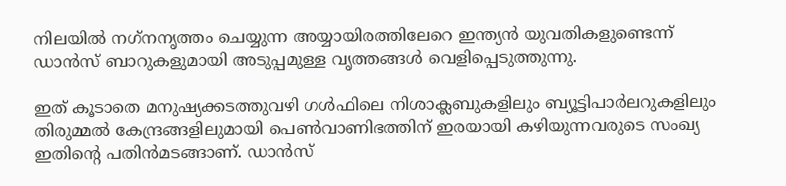നിലയില്‍ നഗ്‌നനൃത്തം ചെയ്യുന്ന അയ്യായിരത്തിലേറെ ഇന്ത്യന്‍ യുവതികളുണ്ടെന്ന് ഡാന്‍സ് ബാറുകളുമായി അടുപ്പമുള്ള വൃത്തങ്ങള്‍ വെളിപ്പെടുത്തുന്നു.

ഇത് കൂടാതെ മനുഷ്യക്കടത്തുവഴി ഗള്‍ഫിലെ നിശാക്ലബുകളിലും ബ്യൂട്ടിപാര്‍ലറുകളിലും തിരുമ്മല്‍ കേന്ദ്രങ്ങളിലുമായി പെണ്‍വാണിഭത്തിന് ഇരയായി കഴിയുന്നവരുടെ സംഖ്യ ഇതിന്റെ പതിന്‍മടങ്ങാണ്. ഡാന്‍സ്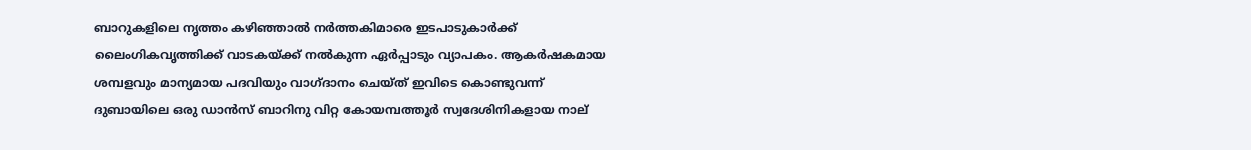ബാറുകളിലെ നൃത്തം കഴിഞ്ഞാല്‍ നര്‍ത്തകിമാരെ ഇടപാടുകാര്‍ക്ക് ലൈംഗികവൃത്തിക്ക് വാടകയ്ക്ക് നല്‍കുന്ന ഏര്‍പ്പാടും വ്യാപകം. ആകര്‍ഷകമായ ശമ്പളവും മാന്യമായ പദവിയും വാഗ്ദാനം ചെയ്ത് ഇവിടെ കൊണ്ടുവന്ന് ദുബായിലെ ഒരു ഡാന്‍സ് ബാറിനു വിറ്റ കോയമ്പത്തൂര്‍ സ്വദേശിനികളായ നാല്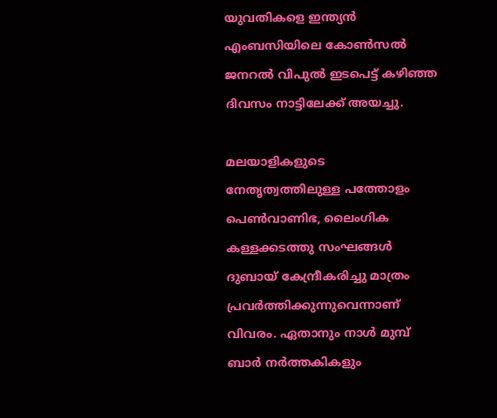യുവതികളെ ഇന്ത്യന്‍ എംബസിയിലെ കോണ്‍സല്‍ ജനറല്‍ വിപുല്‍ ഇടപെട്ട് കഴിഞ്ഞ ദിവസം നാട്ടിലേക്ക് അയച്ചു.

മലയാളികളുടെ നേതൃത്വത്തിലുള്ള പത്തോളം പെണ്‍വാണിഭ, ലൈംഗിക കള്ളക്കടത്തു സംഘങ്ങള്‍ ദുബായ് കേന്ദ്രീകരിച്ചു മാത്രം പ്രവര്‍ത്തിക്കുന്നുവെന്നാണ് വിവരം. ഏതാനും നാള്‍ മുമ്പ് ബാര്‍ നര്‍ത്തകികളും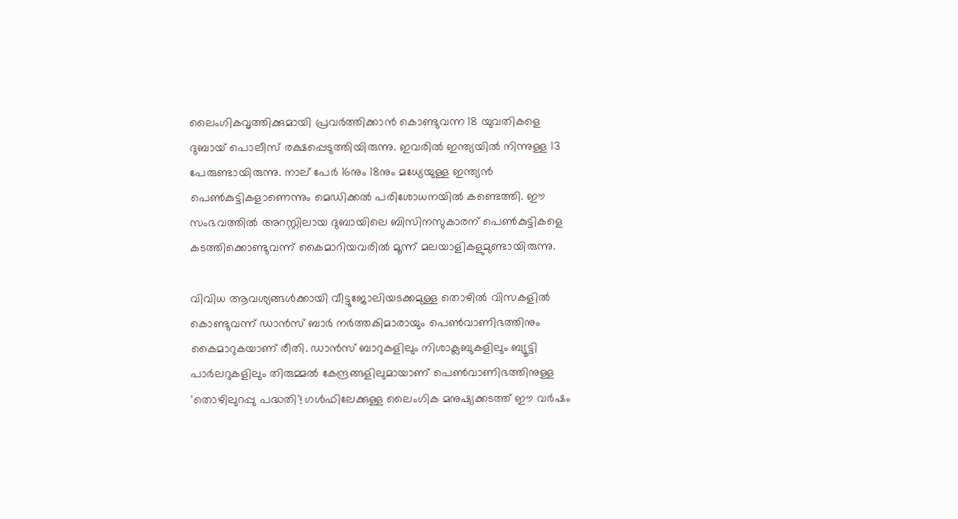ലൈംഗികവൃത്തിക്കുമായി പ്രവര്‍ത്തിക്കാന്‍ കൊണ്ടുവന്ന 18 യുവതികളെ ദുബായ് പൊലീസ് രക്ഷപ്പെടുത്തിയിരുന്നു. ഇവരില്‍ ഇന്ത്യയില്‍ നിന്നുള്ള 13 പേരുണ്ടായിരുന്നു. നാല് പേര്‍ 16നും 18നും മധ്യേയുള്ള ഇന്ത്യന്‍ പെണ്‍കുട്ടികളാണെന്നും മെഡിക്കല്‍ പരിശോധനയില്‍ കണ്ടെത്തി. ഈ സംഭവത്തില്‍ അറസ്റ്റിലായ ദുബായിലെ ബിസിനസുകാരന് പെണ്‍കുട്ടികളെ കടത്തിക്കൊണ്ടുവന്ന് കൈമാറിയവരില്‍ മൂന്ന് മലയാളികളുമുണ്ടായിരുന്നു.

വിവിധ ആവശ്യങ്ങള്‍ക്കായി വീട്ടുജോലിയടക്കമുള്ള തൊഴില്‍ വിസകളില്‍ കൊണ്ടുവന്ന് ഡാന്‍സ് ബാര്‍ നര്‍ത്തകിമാരായും പെണ്‍വാണിഭത്തിനും കൈമാറുകയാണ് രീതി. ഡാന്‍സ് ബാറുകളിലും നിശാക്ലബുകളിലും ബ്യൂട്ടി പാര്‍ലറുകളിലും തിരുമ്മല്‍ കേന്ദ്രങ്ങളിലുമായാണ് പെണ്‍വാണിഭത്തിനുള്ള 'തൊഴിലുറപ്പു പദ്ധതി'! ഗള്‍ഫിലേക്കുള്ള ലൈംഗിക മനുഷ്യക്കടത്ത് ഈ വര്‍ഷം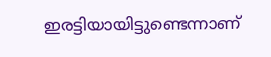ഇരട്ടിയായിട്ടുണ്ടെന്നാണ്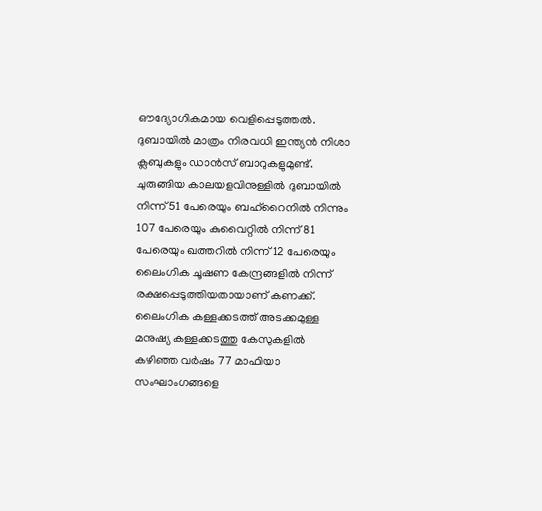ഔദ്യോഗികമായ വെളിപ്പെടുത്തല്‍. ദുബായില്‍ മാത്രം നിരവധി ഇന്ത്യന്‍ നിശാ ക്ലബുകളും ഡാന്‍സ് ബാറുകളുമുണ്ട്. ചുരുങ്ങിയ കാലയളവിനുള്ളില്‍ ദുബായില്‍ നിന്ന് 51 പേരെയും ബഹ്‌റൈനില്‍ നിന്നും 107 പേരെയും കുവൈറ്റില്‍ നിന്ന് 81 പേരെയും ഖത്തറില്‍ നിന്ന് 12 പേരെയും ലൈംഗിക ചൂഷണ കേന്ദ്രങ്ങളില്‍ നിന്ന് രക്ഷപ്പെടുത്തിയതായാണ് കണക്ക്. ലൈംഗിക കള്ളക്കടത്ത് അടക്കമുള്ള മനുഷ്യ കള്ളക്കടത്തു കേസുകളില്‍ കഴിഞ്ഞ വര്‍ഷം 77 മാഫിയാ സംഘാംഗങ്ങളെ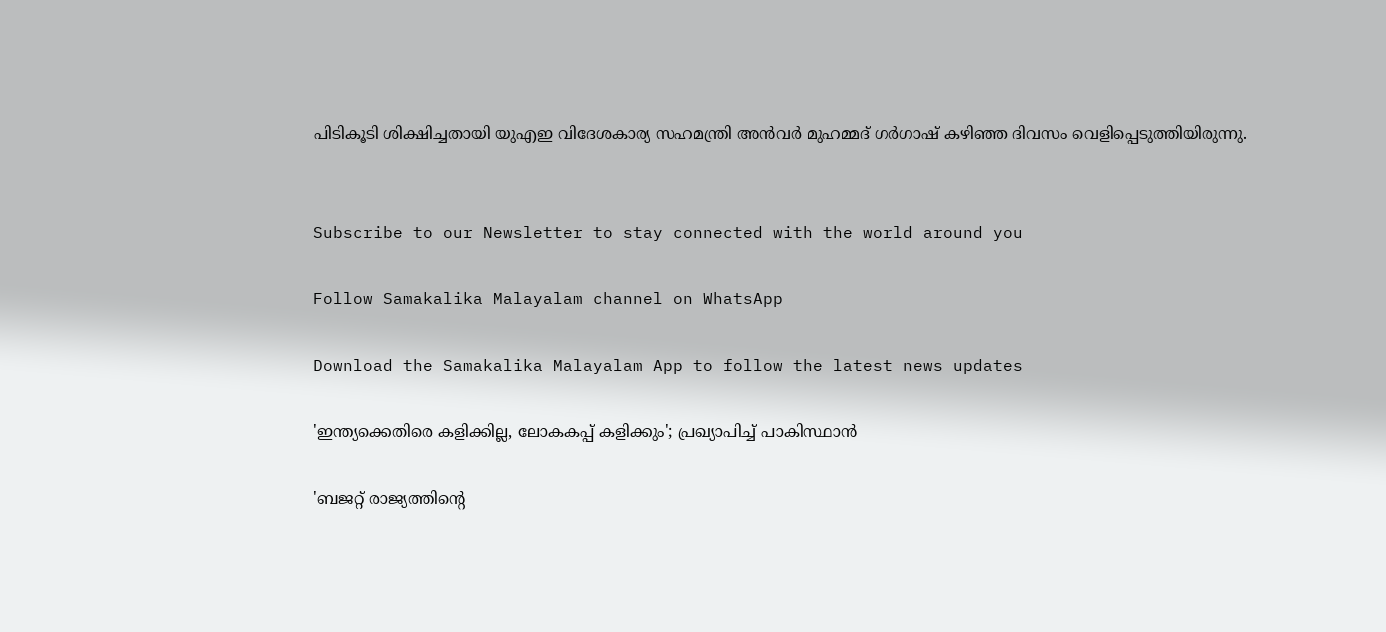പിടികൂടി ശിക്ഷിച്ചതായി യുഎഇ വിദേശകാര്യ സഹമന്ത്രി അന്‍വര്‍ മുഹമ്മദ് ഗര്‍ഗാഷ് കഴിഞ്ഞ ദിവസം വെളിപ്പെടുത്തിയിരുന്നു.


Subscribe to our Newsletter to stay connected with the world around you

Follow Samakalika Malayalam channel on WhatsApp

Download the Samakalika Malayalam App to follow the latest news updates

'ഇന്ത്യക്കെതിരെ കളിക്കില്ല, ലോകകപ്പ് കളിക്കും'; പ്രഖ്യാപിച്ച് പാകിസ്ഥാന്‍

'ബജറ്റ് രാജ്യത്തിന്റെ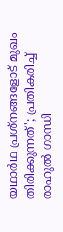യഥാര്‍ഥ പ്രശ്‌നങ്ങളോട് മുഖം തിരിക്കുന്നത്'; പ്രതികരിച്ച് രാഹുല്‍ ഗാന്ധി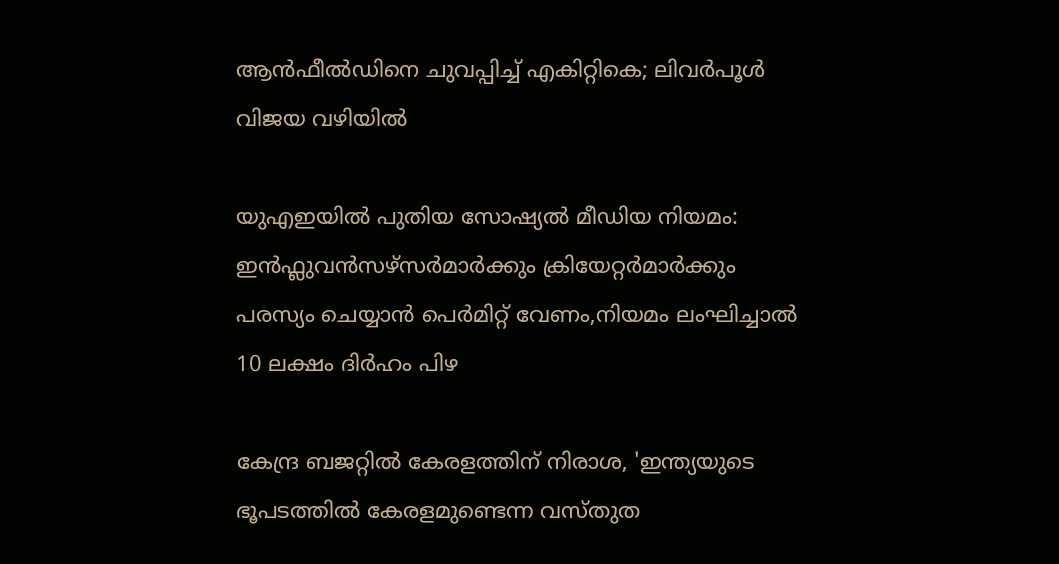ആൻഫീൽഡിനെ ചുവപ്പിച്ച് എകിറ്റികെ; ലിവർപൂൾ വിജയ വഴിയിൽ

യുഎഇയിൽ പുതിയ സോഷ്യൽ മീഡിയ നിയമം: ഇൻഫ്ലുവൻസഴ്സർമാർക്കും ക്രിയേറ്റർമാർക്കും പരസ്യം ചെയ്യാൻ പെർമിറ്റ് വേണം,നിയമം ലംഘിച്ചാൽ 10 ലക്ഷം ദിർഹം പിഴ

കേന്ദ്ര ബജറ്റില്‍ കേരളത്തിന് നിരാശ, 'ഇന്ത്യയുടെ ഭൂപടത്തില്‍ കേരളമുണ്ടെന്ന വസ്തുത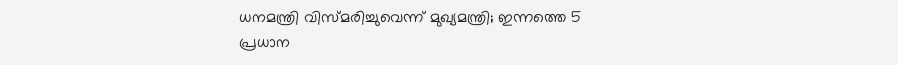ധനമന്ത്രി വിസ്മരിച്ചുവെന്ന് മുഖ്യമന്ത്രി; ഇന്നത്തെ 5 പ്രധാന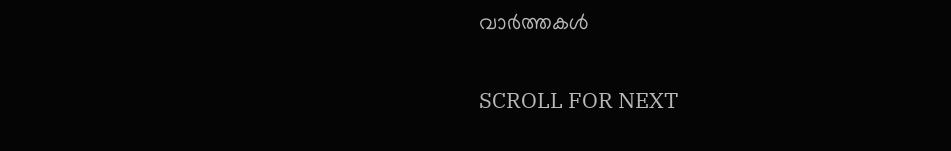വാര്‍ത്തകള്‍

SCROLL FOR NEXT